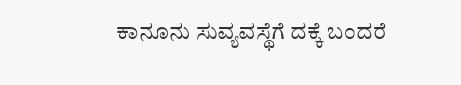ಕಾನೂನು ಸುವ್ಯವಸ್ಥೆಗೆ ದಕ್ಕೆ ಬಂದರೆ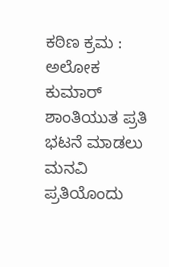ಕಠಿಣ ಕ್ರಮ : ಅಲೋಕ ಕುಮಾರ್
ಶಾಂತಿಯುತ ಪ್ರತಿ ಭಟನೆ ಮಾಡಲು ಮನವಿ
ಪ್ರತಿಯೊಂದು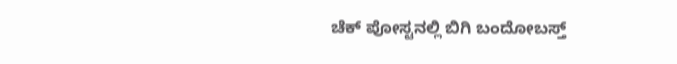ಚೆಕ್ ಪೋಸ್ಟನಲ್ಲಿ ಬಿಗಿ ಬಂದೋಬಸ್ತ್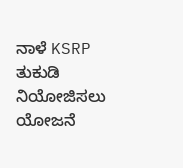ನಾಳೆ KSRP ತುಕುಡಿ ನಿಯೋಜಿಸಲು ಯೋಜನೆ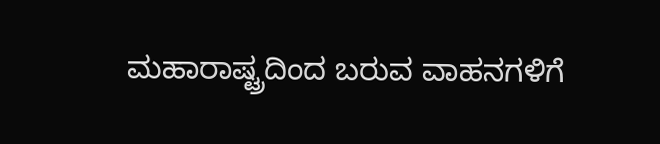ಮಹಾರಾಷ್ಟ್ರದಿಂದ ಬರುವ ವಾಹನಗಳಿಗೆ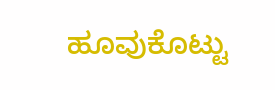ಹೂವುಕೊಟ್ಟು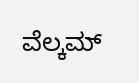ವೆಲ್ಕಮ್